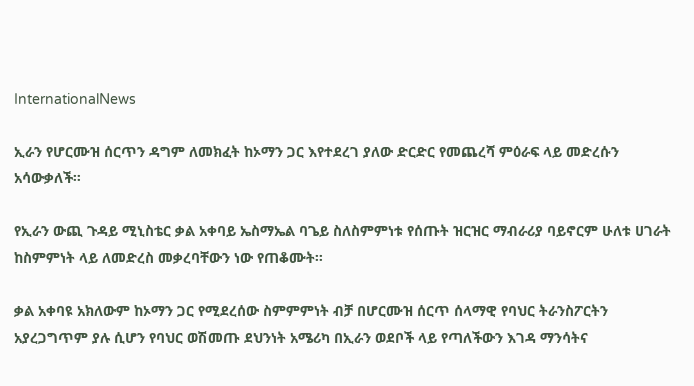InternationalNews

ኢራን የሆርሙዝ ሰርጥን ዳግም ለመክፈት ከኦማን ጋር እየተደረገ ያለው ድርድር የመጨረሻ ምዕራፍ ላይ መድረሱን አሳውቃለች።

የኢራን ውጪ ጉዳይ ሚኒስቴር ቃል አቀባይ ኤስማኤል ባጌይ ስለስምምነቱ የሰጡት ዝርዝር ማብራሪያ ባይኖርም ሁለቱ ሀገራት ከስምምነት ላይ ለመድረስ መቃረባቸውን ነው የጠቆሙት፡፡

ቃል አቀባዩ አክለውም ከኦማን ጋር የሚደረሰው ስምምምነት ብቻ በሆርሙዝ ሰርጥ ሰላማዊ የባህር ትራንስፖርትን አያረጋግጥም ያሉ ሲሆን የባህር ወሽመጡ ደህንነት አሜሪካ በኢራን ወደቦች ላይ የጣለችውን እገዳ ማንሳትና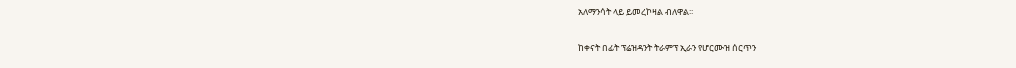አለማንሳት ላይ ይመረኮዛል ብለዋል፡፡

ከቀናት በፊት ፕሬዝዳንት ትራምፕ ኢራን የሆርሙዝ ሰርጥን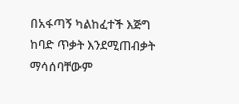በአፋጣኝ ካልከፈተች እጅግ ከባድ ጥቃት እንደሚጠብቃት ማሳሰባቸውም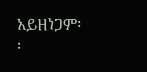አይዘነጋም፡፡